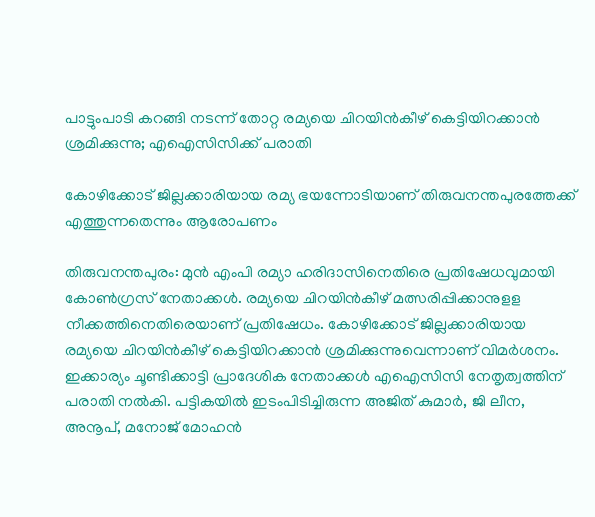പാട്ടുംപാടി കറങ്ങി നടന്ന് തോറ്റ രമ്യയെ ചിറയിൻകീഴ് കെട്ടിയിറക്കാന്‍ ശ്രമിക്കുന്നു; എഐസിസിക്ക് പരാതി

കോഴിക്കോട് ജില്ലക്കാരിയായ രമ്യ ഭയന്നോടിയാണ് തിരുവനന്തപുരത്തേക്ക് എത്തുന്നതെന്നും ആരോപണം

തിരുവനന്തപുരം: മുന്‍ എംപി രമ്യാ ഹരിദാസിനെതിരെ പ്രതിഷേധവുമായി കോണ്‍ഗ്രസ് നേതാക്കള്‍. രമ്യയെ ചിറയിന്‍കീഴ് മത്സരിപ്പിക്കാനുളള നീക്കത്തിനെതിരെയാണ് പ്രതിഷേധം. കോഴിക്കോട് ജില്ലക്കാരിയായ രമ്യയെ ചിറയിന്‍കീഴ് കെട്ടിയിറക്കാന്‍ ശ്രമിക്കുന്നുവെന്നാണ് വിമര്‍ശനം. ഇക്കാര്യം ചൂണ്ടിക്കാട്ടി പ്രാദേശിക നേതാക്കള്‍ എഐസിസി നേതൃത്വത്തിന് പരാതി നല്‍കി. പട്ടികയില്‍ ഇടംപിടിച്ചിരുന്ന അജിത് കുമാര്‍, ജി ലീന, അനൂപ്, മനോജ് മോഹന്‍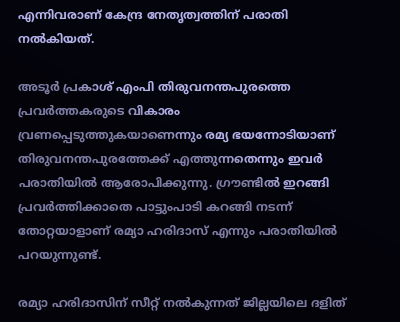എന്നിവരാണ് കേന്ദ്ര നേതൃത്വത്തിന് പരാതി നല്‍കിയത്.

അടൂര്‍ പ്രകാശ് എംപി തിരുവനന്തപുരത്തെ പ്രവര്‍ത്തകരുടെ വികാരം വ്രണപ്പെടുത്തുകയാണെന്നും രമ്യ ഭയന്നോടിയാണ് തിരുവനന്തപുരത്തേക്ക് എത്തുന്നതെന്നും ഇവര്‍ പരാതിയില്‍ ആരോപിക്കുന്നു. ഗ്രൗണ്ടില്‍ ഇറങ്ങി പ്രവര്‍ത്തിക്കാതെ പാട്ടുംപാടി കറങ്ങി നടന്ന് തോറ്റയാളാണ് രമ്യാ ഹരിദാസ് എന്നും പരാതിയില്‍ പറയുന്നുണ്ട്.

രമ്യാ ഹരിദാസിന് സീറ്റ് നല്‍കുന്നത് ജില്ലയിലെ ദളിത്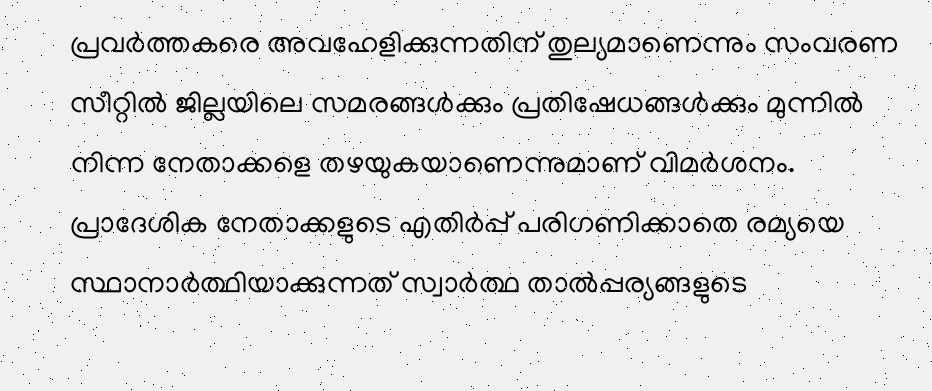പ്രവര്‍ത്തകരെ അവഹേളിക്കുന്നതിന് തുല്യമാണെന്നും സംവരണ സീറ്റില്‍ ജില്ലയിലെ സമരങ്ങള്‍ക്കും പ്രതിഷേധങ്ങള്‍ക്കും മുന്നില്‍ നിന്ന നേതാക്കളെ തഴയുകയാണെന്നുമാണ് വിമര്‍ശനം. പ്രാദേശിക നേതാക്കളുടെ എതിര്‍പ്പ് പരിഗണിക്കാതെ രമ്യയെ സ്ഥാനാര്‍ത്ഥിയാക്കുന്നത് സ്വാര്‍ത്ഥ താല്‍പ്പര്യങ്ങളുടെ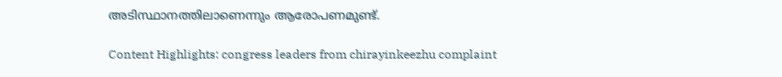അടിസ്ഥാനത്തിലാണെന്നും ആരോപണമുണ്ട്.

Content Highlights: congress leaders from chirayinkeezhu complaint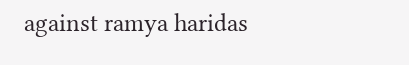against ramya haridas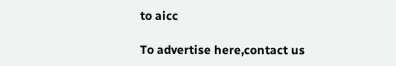to aicc

To advertise here,contact us